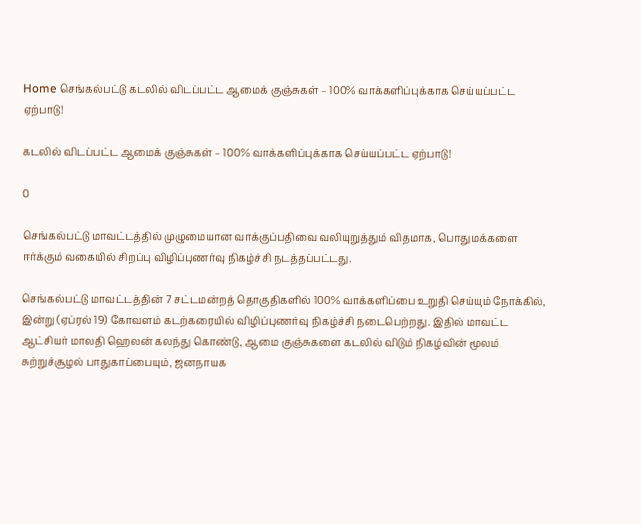Home செங்கல்பட்டு கடலில் விடப்பட்ட ஆமைக் குஞ்சுகள் – 100% வாக்களிப்புக்காக செய்யப்பட்ட ஏற்பாடு!

கடலில் விடப்பட்ட ஆமைக் குஞ்சுகள் – 100% வாக்களிப்புக்காக செய்யப்பட்ட ஏற்பாடு!

0

செங்கல்பட்டு மாவட்டத்தில் முழுமையான வாக்குப்பதிவை வலியுறுத்தும் விதமாக, பொதுமக்களை ஈர்க்கும் வகையில் சிறப்பு விழிப்புணர்வு நிகழ்ச்சி நடத்தப்பட்டது.

செங்கல்பட்டு மாவட்டத்தின் 7 சட்டமன்றத் தொகுதிகளில் 100% வாக்களிப்பை உறுதி செய்யும் நோக்கில், இன்று (ஏப்ரல் 19) கோவளம் கடற்கரையில் விழிப்புணர்வு நிகழ்ச்சி நடைபெற்றது. இதில் மாவட்ட ஆட்சியர் மாலதி ஹெலன் கலந்து கொண்டு, ஆமை குஞ்சுகளை கடலில் விடும் நிகழ்வின் மூலம் சுற்றுச்சூழல் பாதுகாப்பையும், ஜனநாயக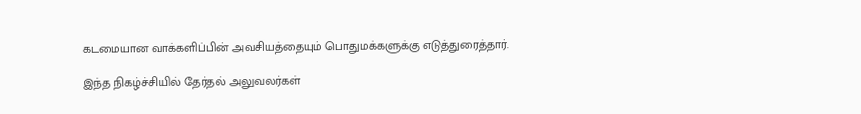கடமையான வாக்களிப்பின் அவசியத்தையும் பொதுமக்களுக்கு எடுத்துரைத்தார்.

இந்த நிகழ்ச்சியில் தேர்தல் அலுவலர்கள்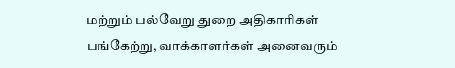மற்றும் பல்வேறு துறை அதிகாரிகள் பங்கேற்று, வாக்காளர்கள் அனைவரும்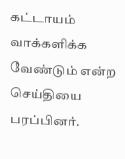கட்டாயம் வாக்களிக்க வேண்டும் என்ற செய்தியை பரப்பினர்.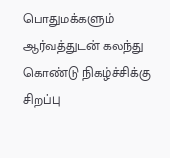பொதுமக்களும் ஆர்வத்துடன் கலந்து கொண்டு நிகழ்ச்சிக்கு சிறப்பு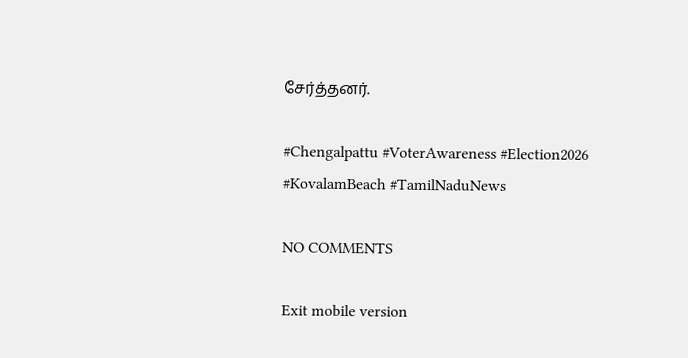சேர்த்தனர்.

#Chengalpattu #VoterAwareness #Election2026 #KovalamBeach #TamilNaduNews

NO COMMENTS

Exit mobile version